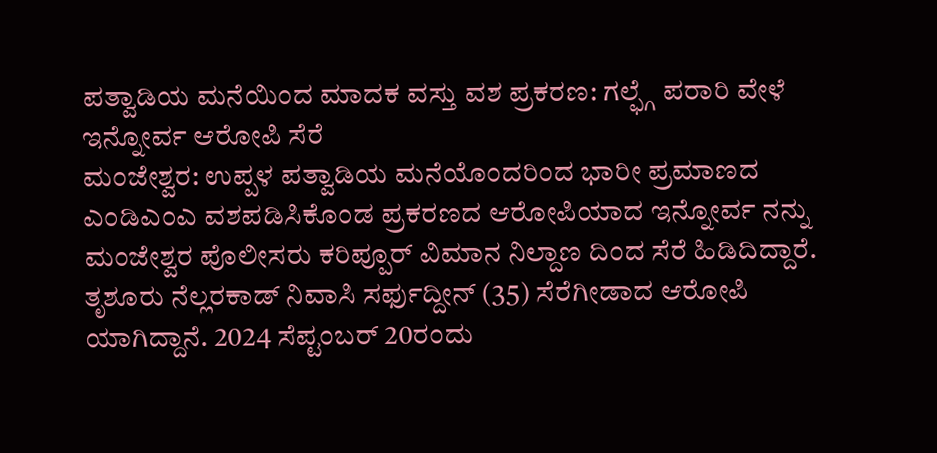ಪತ್ವಾಡಿಯ ಮನೆಯಿಂದ ಮಾದಕ ವಸ್ತು ವಶ ಪ್ರಕರಣ: ಗಲ್ಫ್ಗೆ ಪರಾರಿ ವೇಳೆ ಇನ್ನೋರ್ವ ಆರೋಪಿ ಸೆರೆ
ಮಂಜೇಶ್ವರ: ಉಪ್ಪಳ ಪತ್ವಾಡಿಯ ಮನೆಯೊಂದರಿಂದ ಭಾರೀ ಪ್ರಮಾಣದ ಎಂಡಿಎಂಎ ವಶಪಡಿಸಿಕೊಂಡ ಪ್ರಕರಣದ ಆರೋಪಿಯಾದ ಇನ್ನೋರ್ವ ನನ್ನು ಮಂಜೇಶ್ವರ ಪೊಲೀಸರು ಕರಿಪ್ಪೂರ್ ವಿಮಾನ ನಿಲ್ದಾಣ ದಿಂದ ಸೆರೆ ಹಿಡಿದಿದ್ದಾರೆ. ತೃಶೂರು ನೆಲ್ಲರಕಾಡ್ ನಿವಾಸಿ ಸರ್ಫುದ್ದೀನ್ (35) ಸೆರೆಗೀಡಾದ ಆರೋಪಿ ಯಾಗಿದ್ದಾನೆ. 2024 ಸೆಪ್ಟಂಬರ್ 20ರಂದು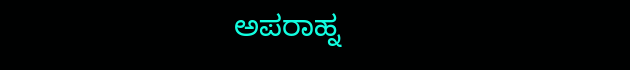ಅಪರಾಹ್ನ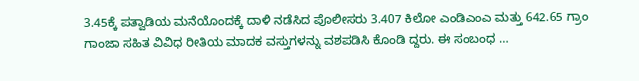3.45ಕ್ಕೆ ಪತ್ವಾಡಿಯ ಮನೆಯೊಂದಕ್ಕೆ ದಾಳಿ ನಡೆಸಿದ ಪೊಲೀಸರು 3.407 ಕಿಲೋ ಎಂಡಿಎಂಎ ಮತ್ತು 642.65 ಗ್ರಾಂ ಗಾಂಜಾ ಸಹಿತ ವಿವಿಧ ರೀತಿಯ ಮಾದಕ ವಸ್ತುಗಳನ್ನು ವಶಪಡಿಸಿ ಕೊಂಡಿ ದ್ದರು. ಈ ಸಂಬಂಧ …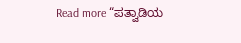Read more “ಪತ್ವಾಡಿಯ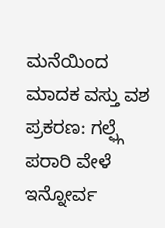ಮನೆಯಿಂದ ಮಾದಕ ವಸ್ತು ವಶ ಪ್ರಕರಣ: ಗಲ್ಫ್ಗೆ ಪರಾರಿ ವೇಳೆ ಇನ್ನೋರ್ವ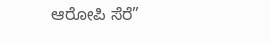ಆರೋಪಿ ಸೆರೆ”